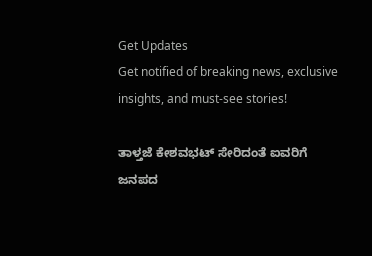Get Updates
Get notified of breaking news, exclusive insights, and must-see stories!

ತಾಳ್ತಜೆ ಕೇಶವಭಟ್‌ ಸೇರಿದಂತೆ ಐವರಿಗೆ ಜನಪದ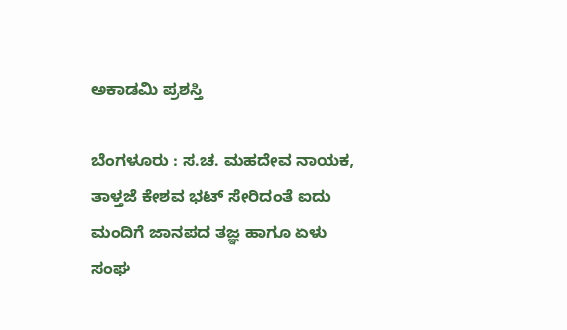ಅಕಾಡಮಿ ಪ್ರಶಸ್ತಿ

ಬೆಂಗಳೂರು : ಸ.ಚ. ಮಹದೇವ ನಾಯಕ, ತಾಳ್ತಜೆ ಕೇಶವ ಭಟ್‌ ಸೇರಿದಂತೆ ಐದು ಮಂದಿಗೆ ಜಾನಪದ ತಜ್ಞ ಹಾಗೂ ಏಳು ಸಂಘ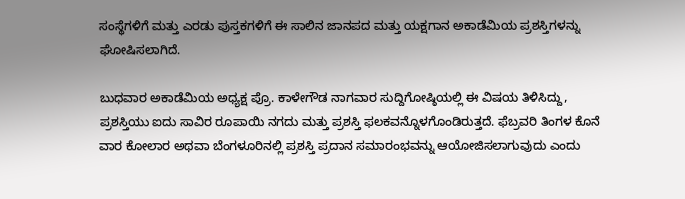ಸಂಸ್ಥೆಗಳಿಗೆ ಮತ್ತು ಎರಡು ಪುಸ್ತಕಗಳಿಗೆ ಈ ಸಾಲಿನ ಜಾನಪದ ಮತ್ತು ಯಕ್ಷಗಾನ ಅಕಾಡೆಮಿಯ ಪ್ರಶಸ್ತಿಗಳನ್ನು ಘೋಷಿಸಲಾಗಿದೆ.

ಬುಧವಾರ ಅಕಾಡೆಮಿಯ ಅಧ್ಯಕ್ಷ ಪ್ರೊ. ಕಾಳೇಗೌಡ ನಾಗವಾರ ಸುದ್ದಿಗೋಷ್ಠಿಯಲ್ಲಿ ಈ ವಿಷಯ ತಿಳಿಸಿದ್ದು, ಪ್ರಶಸ್ತಿಯು ಐದು ಸಾವಿರ ರೂಪಾಯಿ ನಗದು ಮತ್ತು ಪ್ರಶಸ್ತಿ ಫಲಕವನ್ನೊಳಗೊಂಡಿರುತ್ತದೆ. ಫೆಬ್ರವರಿ ತಿಂಗಳ ಕೊನೆ ವಾರ ಕೋಲಾರ ಅಥವಾ ಬೆಂಗಳೂರಿನಲ್ಲಿ ಪ್ರಶಸ್ತಿ ಪ್ರದಾನ ಸಮಾರಂಭವನ್ನು ಆಯೋಜಿಸಲಾಗುವುದು ಎಂದು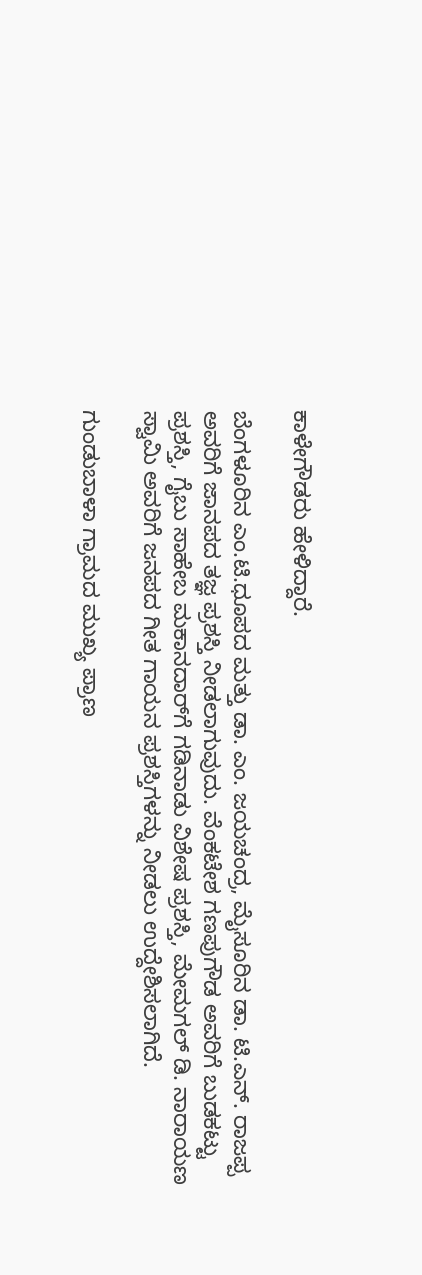ಕಾಳೇಗೌಡರು ಹೇಳಿದ್ದಾರೆ.

ಬೆಂಗಳೂರಿನ ಎಂ.ಟಿ.ಧೂಪದ ಮತ್ತು ಡಾ. ಎಂ. ಜಯಚಂದ್ರ, ಮೈಸೂರಿನ ಡಾ. ಟಿ.ಎನ್‌. ರಾಜಪ್ಪ ಅವರಿಗೆ ಜಾನಪದ ತಜ್ಞ ಪ್ರಶಸ್ತಿ ನೀಡಲಾಗುವುದು. ವೆಂಕಟೇಶ ಗಣಪುಗೌಡ ಅವರಿಗೆ ಬುಡಕಟ್ಟು ಪ್ರಶಸ್ತಿ, ಗೈಬು ಸಾಹೇಬ ಮಕಾನದಾರ್‌ಗೆ ಗಡಿನಾಡು ವಿಶೇಷ ಪ್ರಶಸ್ತಿ, ಮೇಮಗಲ್‌ ಡಿ. ನಾರಾಯಣ ಸ್ವಾಮಿ ಅವರಿಗೆ ಜನಪದ ಗೀತ ಗಾಯನ ಪ್ರಶಸ್ತಿಗಳನ್ನು ನೀಡಲು ಉದ್ದೇಶಿಸಲಾಗಿದೆ.

ಗುಂಡುಬಾಳಾ ಗ್ರಾಮದ ಮುಖ್ಯ ಪ್ರಾಣ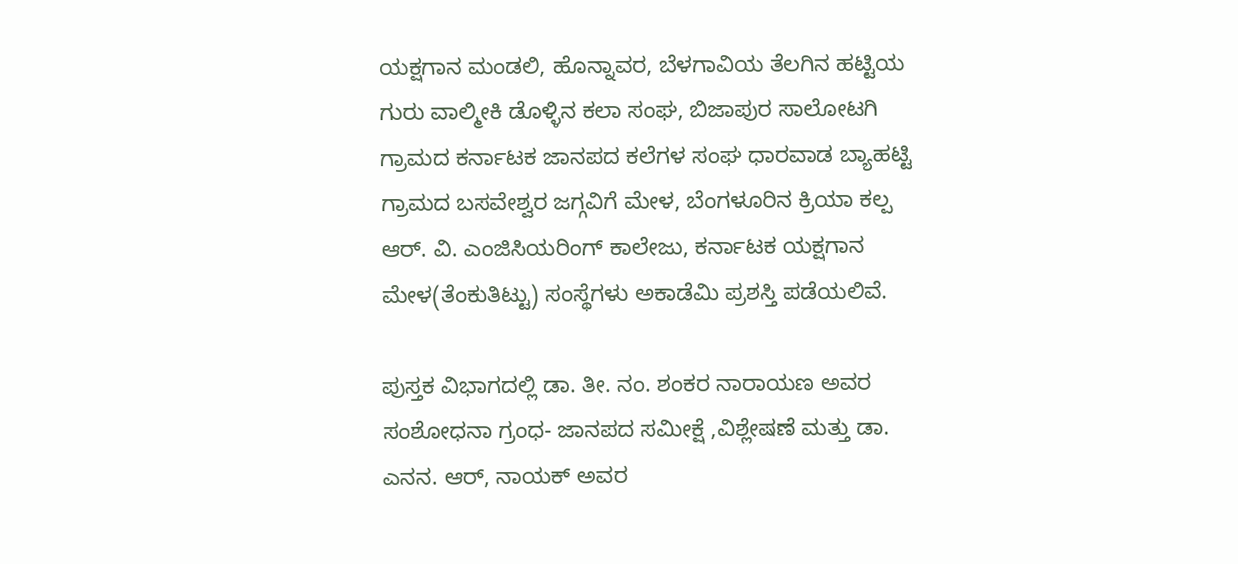ಯಕ್ಷಗಾನ ಮಂಡಲಿ, ಹೊನ್ನಾವರ, ಬೆಳಗಾವಿಯ ತೆಲಗಿನ ಹಟ್ಟಿಯ ಗುರು ವಾಲ್ಮೀಕಿ ಡೊಳ್ಳಿನ ಕಲಾ ಸಂಘ, ಬಿಜಾಪುರ ಸಾಲೋಟಗಿ ಗ್ರಾಮದ ಕರ್ನಾಟಕ ಜಾನಪದ ಕಲೆಗಳ ಸಂಘ ಧಾರವಾಡ ಬ್ಯಾಹಟ್ಟಿ ಗ್ರಾಮದ ಬಸವೇಶ್ವರ ಜಗ್ಗವಿಗೆ ಮೇಳ, ಬೆಂಗಳೂರಿನ ಕ್ರಿಯಾ ಕಲ್ಪ ಆರ್‌. ವಿ. ಎಂಜಿಸಿಯರಿಂಗ್‌ ಕಾಲೇಜು, ಕರ್ನಾಟಕ ಯಕ್ಷಗಾನ ಮೇಳ(ತೆಂಕುತಿಟ್ಟು) ಸಂಸ್ಥೆಗಳು ಅಕಾಡೆಮಿ ಪ್ರಶಸ್ತಿ ಪಡೆಯಲಿವೆ.

ಪುಸ್ತಕ ವಿಭಾಗದಲ್ಲಿ ಡಾ. ತೀ. ನಂ. ಶಂಕರ ನಾರಾಯಣ ಅವರ ಸಂಶೋಧನಾ ಗ್ರಂಧ- ಜಾನಪದ ಸಮೀಕ್ಷೆ ,ವಿಶ್ಲೇಷಣೆ ಮತ್ತು ಡಾ. ಎನನ. ಆರ್‌, ನಾಯಕ್‌ ಅವರ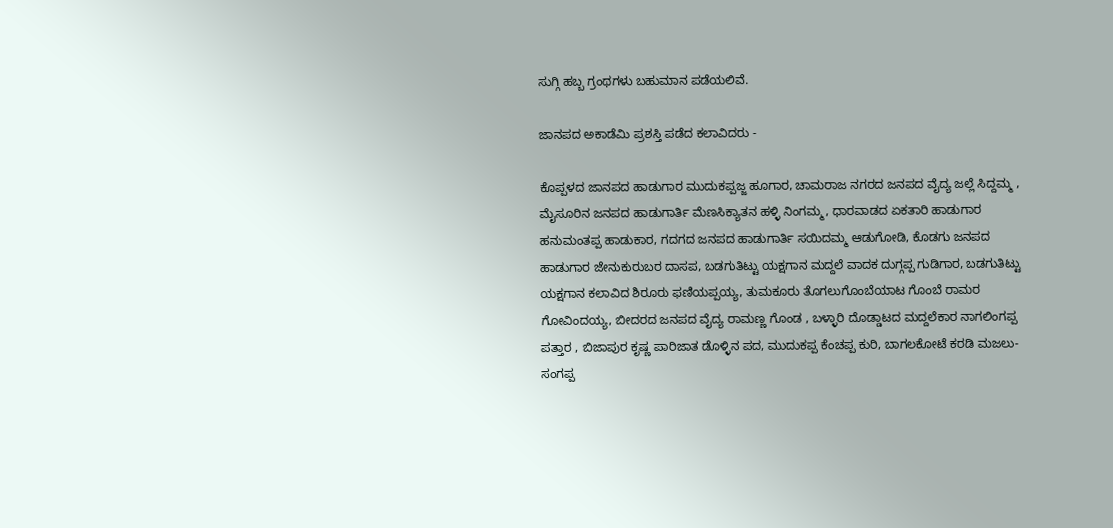ಸುಗ್ಗಿ ಹಬ್ಬ ಗ್ರಂಥಗಳು ಬಹುಮಾನ ಪಡೆಯಲಿವೆ.

ಜಾನಪದ ಅಕಾಡೆಮಿ ಪ್ರಶಸ್ತಿ ಪಡೆದ ಕಲಾವಿದರು -

ಕೊಪ್ಪಳದ ಜಾನಪದ ಹಾಡುಗಾರ ಮುದುಕಪ್ಪಜ್ಜ ಹೂಗಾರ, ಚಾಮರಾಜ ನಗರದ ಜನಪದ ವೈದ್ಯ ಜಲ್ಲೆ ಸಿದ್ದಮ್ಮ , ಮೈಸೂರಿನ ಜನಪದ ಹಾಡುಗಾರ್ತಿ ಮೆಣಸಿಕ್ಯಾತನ ಹಳ್ಳಿ ನಿಂಗಮ್ಮ, ಧಾರವಾಡದ ಏಕತಾರಿ ಹಾಡುಗಾರ ಹನುಮಂತಪ್ಪ ಹಾಡುಕಾರ, ಗದಗದ ಜನಪದ ಹಾಡುಗಾರ್ತಿ ಸಯಿದಮ್ಮ ಆಡುಗೋಡಿ, ಕೊಡಗು ಜನಪದ ಹಾಡುಗಾರ ಜೇನುಕುರುಬರ ದಾಸಪ, ಬಡಗುತಿಟ್ಟು ಯಕ್ಷಗಾನ ಮದ್ದಲೆ ವಾದಕ ದುಗ್ಗಪ್ಪ ಗುಡಿಗಾರ, ಬಡಗುತಿಟ್ಟು ಯಕ್ಷಗಾನ ಕಲಾವಿದ ಶಿರೂರು ಫಣಿಯಪ್ಪಯ್ಯ, ತುಮಕೂರು ತೊಗಲುಗೊಂಬೆಯಾಟ ಗೊಂಬೆ ರಾಮರ ಗೋವಿಂದಯ್ಯ, ಬೀದರದ ಜನಪದ ವೈದ್ಯ ರಾಮಣ್ಣ ಗೊಂಡ , ಬಳ್ಳಾರಿ ದೊಡ್ಡಾಟದ ಮದ್ದಲೆಕಾರ ನಾಗಲಿಂಗಪ್ಪ ಪತ್ತಾರ , ಬಿಜಾಪುರ ಕೃಷ್ಣ ಪಾರಿಜಾತ ಡೊಳ್ಳಿನ ಪದ, ಮುದುಕಪ್ಪ ಕೆಂಚಪ್ಪ ಕುರಿ, ಬಾಗಲಕೋಟೆ ಕರಡಿ ಮಜಲು- ಸಂಗಪ್ಪ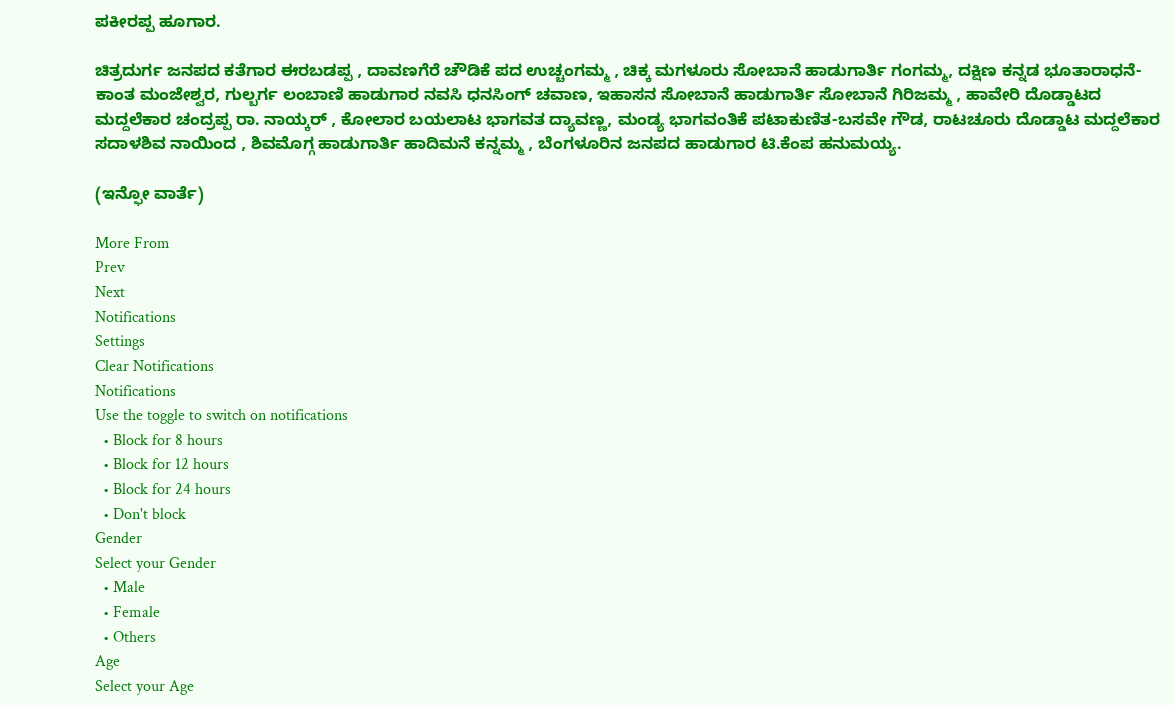ಪಕೀರಪ್ಪ ಹೂಗಾರ.

ಚಿತ್ರದುರ್ಗ ಜನಪದ ಕತೆಗಾರ ಈರಬಡಪ್ಪ , ದಾವಣಗೆರೆ ಚೌಡಿಕೆ ಪದ ಉಚ್ಚಂಗಮ್ಮ , ಚಿಕ್ಕ ಮಗಳೂರು ಸೋಬಾನೆ ಹಾಡುಗಾರ್ತಿ ಗಂಗಮ್ಮ, ದಕ್ಷಿಣ ಕನ್ನಡ ಭೂತಾರಾಧನೆ- ಕಾಂತ ಮಂಜೇಶ್ವರ, ಗುಲ್ಬರ್ಗ ಲಂಬಾಣಿ ಹಾಡುಗಾರ ನವಸಿ ಧನಸಿಂಗ್‌ ಚವಾಣ, ಇಹಾಸನ ಸೋಬಾನೆ ಹಾಡುಗಾರ್ತಿ ಸೋಬಾನೆ ಗಿರಿಜಮ್ಮ , ಹಾವೇರಿ ದೊಡ್ಡಾಟದ ಮದ್ದಲೆಕಾರ ಚಂದ್ರಪ್ಪ ರಾ. ನಾಯ್ಕರ್‌ , ಕೋಲಾರ ಬಯಲಾಟ ಭಾಗವತ ದ್ಯಾವಣ್ಣ, ಮಂಡ್ಯ ಭಾಗವಂತಿಕೆ ಪಟಾಕುಣಿತ-ಬಸವೇ ಗೌಡ, ರಾಟಚೂರು ದೊಡ್ಡಾಟ ಮದ್ದಲೆಕಾರ ಸದಾಳಶಿವ ನಾಯಿಂದ , ಶಿವಮೊಗ್ಗ ಹಾಡುಗಾರ್ತಿ ಹಾದಿಮನೆ ಕನ್ನಮ್ಮ , ಬೆಂಗಳೂರಿನ ಜನಪದ ಹಾಡುಗಾರ ಟಿ.ಕೆಂಪ ಹನುಮಯ್ಯ.

(ಇನ್ಫೋ ವಾರ್ತೆ)

More From
Prev
Next
Notifications
Settings
Clear Notifications
Notifications
Use the toggle to switch on notifications
  • Block for 8 hours
  • Block for 12 hours
  • Block for 24 hours
  • Don't block
Gender
Select your Gender
  • Male
  • Female
  • Others
Age
Select your Age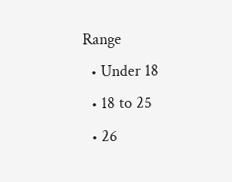Range
  • Under 18
  • 18 to 25
  • 26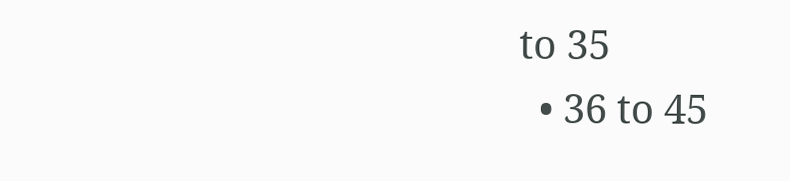to 35
  • 36 to 45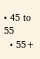• 45 to 55
  • 55+